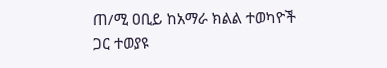ጠ/ሚ ዐቢይ ከአማራ ክልል ተወካዮች ጋር ተወያዩ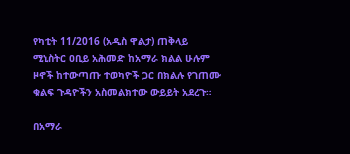የካቲት 11/2016 (አዲስ ዋልታ) ጠቅላይ ሚኒስትር ዐቢይ አሕመድ ከአማራ ክልል ሁሉም ዞኖች ከተውጣጡ ተወካዮች ጋር በክልሉ የገጠሙ ቁልፍ ጉዳዮችን አስመልክተው ውይይት አደረጉ።

በአማራ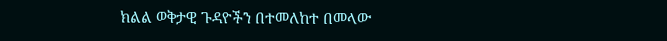ክልል ወቅታዊ ጉዳዮችን በተመለከተ በመላው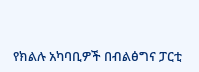የክልሉ አካባቢዎች በብልፅግና ፓርቲ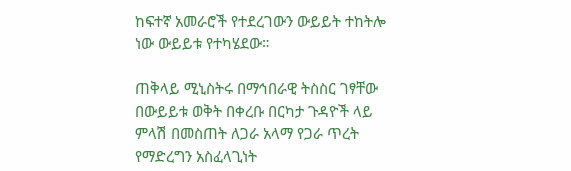ከፍተኛ አመራሮች የተደረገውን ውይይት ተከትሎ ነው ውይይቱ የተካሄደው።

ጠቅላይ ሚኒስትሩ በማኅበራዊ ትስስር ገፃቸው በውይይቱ ወቅት በቀረቡ በርካታ ጉዳዮች ላይ ምላሽ በመስጠት ለጋራ አላማ የጋራ ጥረት የማድረግን አስፈላጊነት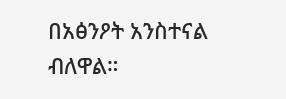በአፅንዖት አንስተናል ብለዋል።